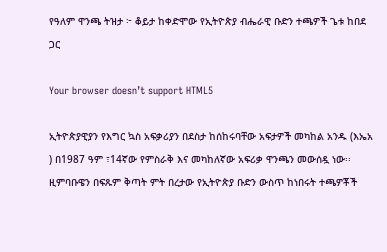የዓለም ዋንጫ ትዝታ ፦ ቆይታ ከቀድሞው የኢትዮጵያ ብሔራዊ ቡድን ተጫዎች ጌቱ ከበደ ጋር

Your browser doesn’t support HTML5

ኢትዮጵያዊያን የእግር ኳስ አፍቃሪያን በደስታ ከሰከሩባቸው አፍታዎች መካከል አንዱ (እኤአ ) በ1987 ዓም ፣14ኛው የምስራቅ እና መካከለኛው አፍሪቃ ዋንጫን መውሰዷ ነው፡፡ ዚምባቡዌን በፍጹም ቅጣት ምት በረታው የኢትዮጵያ ቡድን ውስጥ ከነበሩት ተጫዎቾች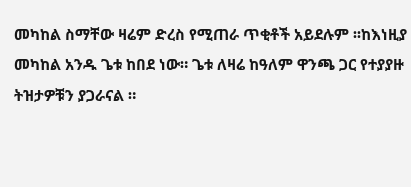መካከል ስማቸው ዛሬም ድረስ የሚጠራ ጥቂቶች አይደሉም ፡፡ከእነዚያ መካከል አንዱ ጌቱ ከበደ ነው። ጌቱ ለዛሬ ከዓለም ዋንጫ ጋር የተያያዙ ትዝታዎቹን ያጋራናል ።